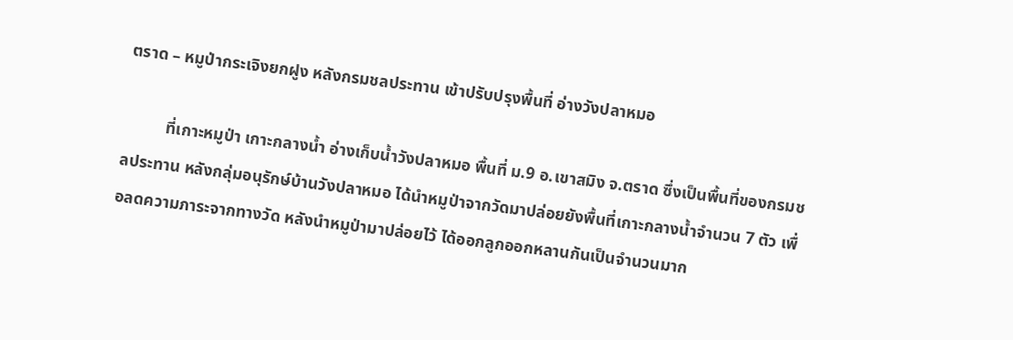ตราด – หมูป่ากระเจิงยกฝูง หลังกรมชลประทาน เข้าปรับปรุงพื้นที่ อ่างวังปลาหมอ

          ที่เกาะหมูป่า เกาะกลางน้ำ อ่างเก็บน้ำวังปลาหมอ พื้นที่ ม.9 อ.เขาสมิง จ.ตราด ซึ่งเป็นพื้นที่ของกรมชลประทาน หลังกลุ่มอนุรักษ์บ้านวังปลาหมอ ได้นำหมูป่าจากวัดมาปล่อยยังพื้นที่เกาะกลางน้ำจำนวน 7 ตัว เพื่อลดความภาระจากทางวัด หลังนำหมูป่ามาปล่อยไว้ ได้ออกลูกออกหลานกันเป็นจำนวนมาก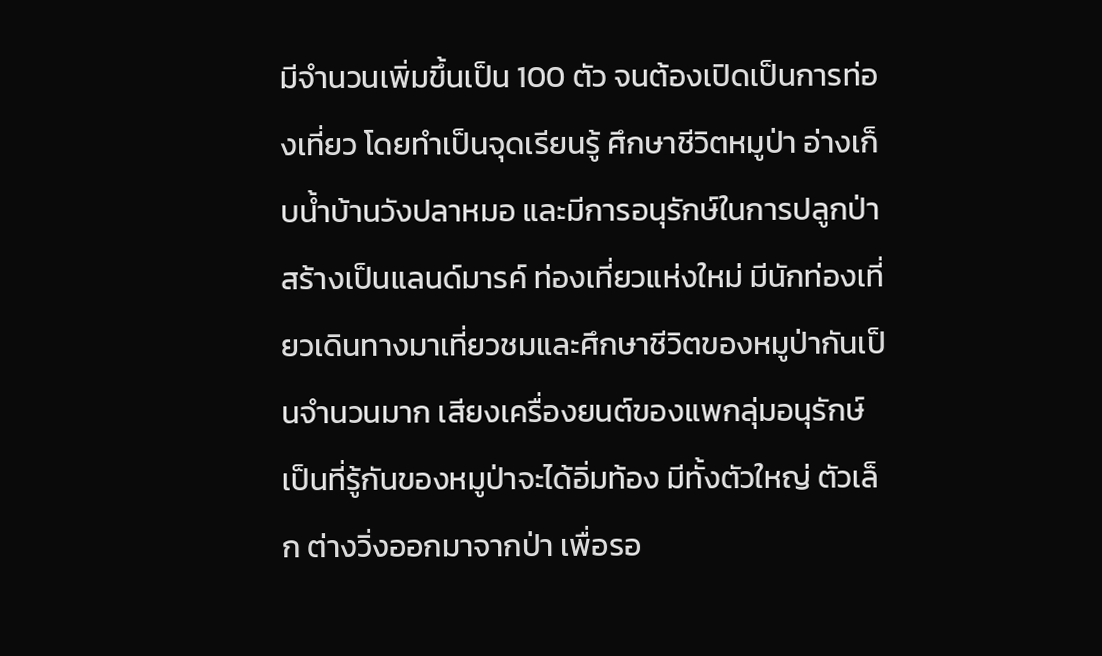มีจำนวนเพิ่มขึ้นเป็น 100 ตัว จนต้องเปิดเป็นการท่องเที่ยว โดยทำเป็นจุดเรียนรู้ ศึกษาชีวิตหมูป่า อ่างเก็บน้ำบ้านวังปลาหมอ และมีการอนุรักษ์ในการปลูกป่า สร้างเป็นแลนด์มารค์ ท่องเที่ยวแห่งใหม่ มีนักท่องเที่ยวเดินทางมาเที่ยวชมและศึกษาชีวิตของหมูป่ากันเป็นจำนวนมาก เสียงเครื่องยนต์ของแพกลุ่มอนุรักษ์ เป็นที่รู้กันของหมูป่าจะได้อิ่มท้อง มีทั้งตัวใหญ่ ตัวเล็ก ต่างวิ่งออกมาจากป่า เพื่อรอ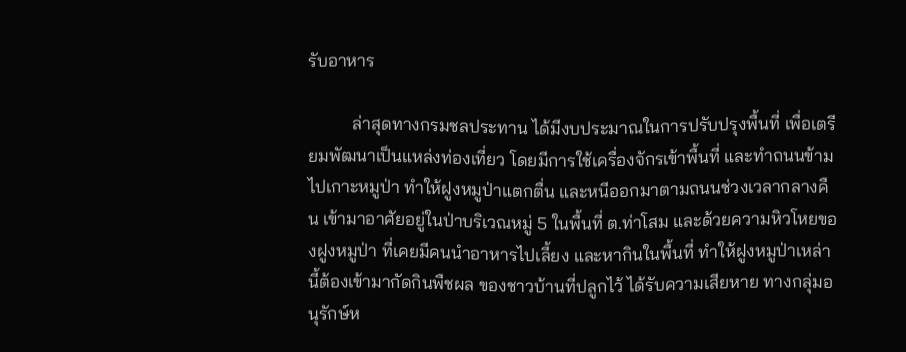รับอาหาร

          ล่าสุดทางกรมชลประทาน ได้มีงบประมาณในการปรับปรุงพื้นที่ เพื่อเตรียมพัฒนาเป็นแหล่งท่องเที่ยว โดยมีการใช้เครื่องจักรเข้าพื้นที่ และทำถนนข้ามไปเกาะหมูป่า ทำให้ฝูงหมูป่าแตกตื่น และหนีออกมาตามถนนช่วงเวลากลางคืน เข้ามาอาศัยอยู่ในป่าบริเวณหมู่ 5 ในพื้นที่ ต.ท่าโสม และด้วยความหิวโหยของฝูงหมูป่า ที่เคยมีคนนำอาหารไปเลี้ยง และหากินในพื้นที่ ทำให้ฝูงหมูป่าเหล่านี้ต้องเข้ามากัดกินพืชผล ของชาวบ้านที่ปลูกไว้ ได้รับความเสียหาย ทางกลุ่มอนุรักษ์ห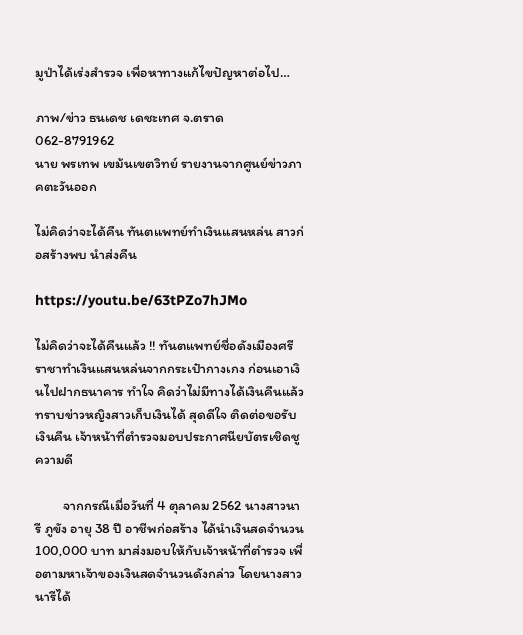มูป่าได้เร่งสำรวจ เพื่อหาทางแก้ไขปัญหาต่อไป…

ภาพ/ข่าว ธนเดช เดชะเทศ จ.ตราด 062-8791962
นาย พรเทพ เขม้นเขตวิทย์ รายงานจากศูนย์ข่าวภาคตะวันออก

ไม่คิดว่าจะได้คืน ทันตแพทย์ทำเงินแสนหล่น สาวก่อสร้างพบ นำส่งคืน

https://youtu.be/63tPZo7hJMo

ไม่คิดว่าจะได้คืนแล้ว !! ทันตแพทย์ชื่อดังเมืองศรีราชาทำเงินแสนหล่นจากกระเป๋ากางเกง ก่อนเอาเงินไปฝากธนาคาร ทำใจ คิดว่าไม่มีทางได้เงินคืนแล้ว ทราบข่าวหญิงสาวเก็บเงินได้ สุดดีใจ ติดต่อขอรับเงินคืน เจ้าหน้าที่ตำรวจมอบประกาศนียบัตรเชิดชูความดี

         จากกรณีเมื่อวันที่ 4 ตุลาคม 2562 นางสาวนารี ภูขัง อายุ 38 ปี อาชีพก่อสร้าง ได้นำเงินสดจำนวน 100,000 บาท มาส่งมอบให้กับเจ้าหน้าที่ตำรวจ เพื่อตามหาเจ้าของเงินสดจำนวนดังกล่าว โดยนางสาวนารีได้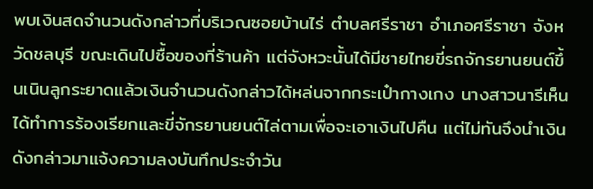พบเงินสดจำนวนดังกล่าวที่บริเวณซอยบ้านไร่ ตำบลศรีราชา อำเภอศรีราชา จังหวัดชลบุรี ขณะเดินไปซื้อของที่ร้านค้า แต่จังหวะนั้นได้มีชายไทยขี่รถจักรยานยนต์ขึ้นเนินลูกระยาดแล้วเงินจำนวนดังกล่าวได้หล่นจากกระเป๋ากางเกง นางสาวนารีเห็นได้ทำการร้องเรียกและขี่จักรยานยนต์ไล่ตามเพื่อจะเอาเงินไปคืน แต่ไม่ทันจึงนำเงินดังกล่าวมาแจ้งความลงบันทึกประจำวัน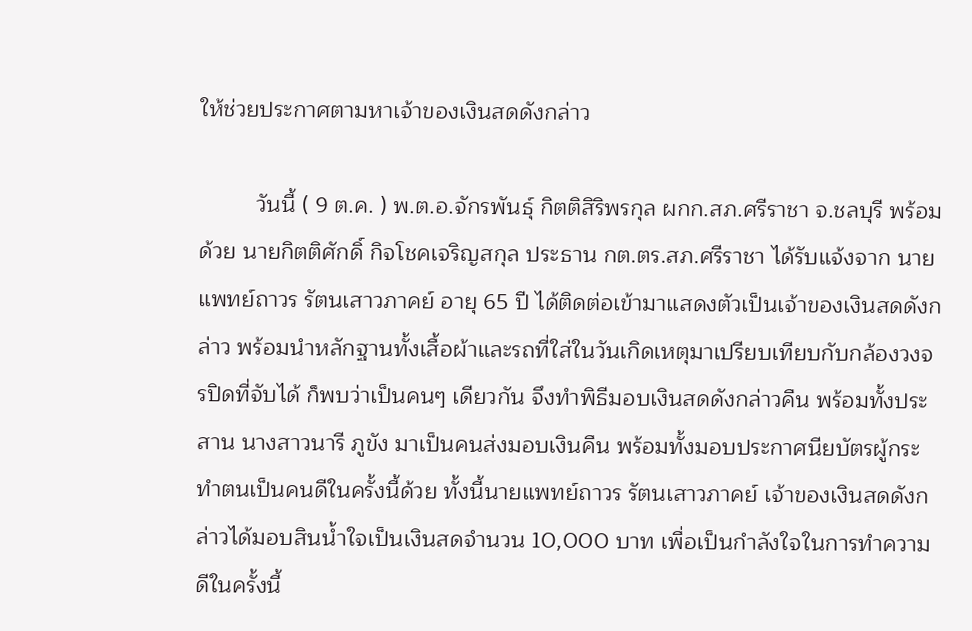ให้ช่วยประกาศตามหาเจ้าของเงินสดดังกล่าว

         วันนี้ ( 9 ต.ค. ) พ.ต.อ.จักรพันธุ์ กิตติสิริพรกุล ผกก.สภ.ศรีราชา จ.ชลบุรี พร้อมด้วย นายกิตติศักดิ์ กิจโชคเจริญสกุล ประธาน กต.ตร.สภ.ศรีราชา ได้รับแจ้งจาก นายแพทย์ถาวร รัตนเสาวภาคย์ อายุ 65 ปี ได้ติดต่อเข้ามาแสดงตัวเป็นเจ้าของเงินสดดังกล่าว พร้อมนำหลักฐานทั้งเสื้อผ้าและรถที่ใส่ในวันเกิดเหตุมาเปรียบเทียบกับกล้องวงจรปิดที่จับได้ ก็พบว่าเป็นคนๆ เดียวกัน จึงทำพิธีมอบเงินสดดังกล่าวคืน พร้อมทั้งประสาน นางสาวนารี ภูขัง มาเป็นคนส่งมอบเงินคืน พร้อมทั้งมอบประกาศนียบัตรผู้กระทำตนเป็นคนดีในครั้งนี้ด้วย ทั้งนี้นายแพทย์ถาวร รัตนเสาวภาคย์ เจ้าของเงินสดดังกล่าวได้มอบสินน้ำใจเป็นเงินสดจำนวน 10,000 บาท เพื่อเป็นกำลังใจในการทำความดีในครั้งนี้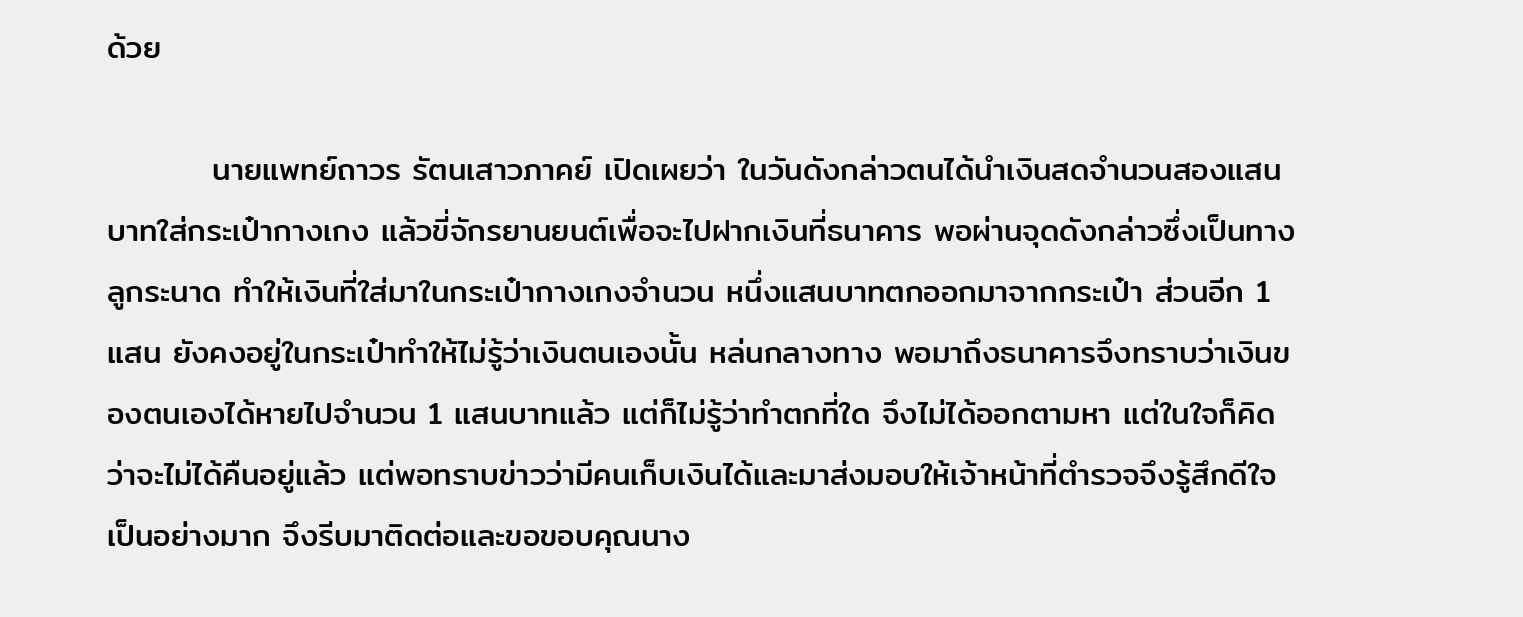ด้วย

         นายแพทย์ถาวร รัตนเสาวภาคย์ เปิดเผยว่า ในวันดังกล่าวตนได้นำเงินสดจำนวนสองแสนบาทใส่กระเป๋ากางเกง แล้วขี่จักรยานยนต์เพื่อจะไปฝากเงินที่ธนาคาร พอผ่านจุดดังกล่าวซึ่งเป็นทางลูกระนาด ทำให้เงินที่ใส่มาในกระเป๋ากางเกงจำนวน หนึ่งแสนบาทตกออกมาจากกระเป๋า ส่วนอีก 1 แสน ยังคงอยู่ในกระเป๋าทำให้ไม่รู้ว่าเงินตนเองนั้น หล่นกลางทาง พอมาถึงธนาคารจึงทราบว่าเงินของตนเองได้หายไปจำนวน 1 แสนบาทแล้ว แต่ก็ไม่รู้ว่าทำตกที่ใด จึงไม่ได้ออกตามหา แต่ในใจก็คิดว่าจะไม่ได้คืนอยู่แล้ว แต่พอทราบข่าวว่ามีคนเก็บเงินได้และมาส่งมอบให้เจ้าหน้าที่ตำรวจจึงรู้สึกดีใจเป็นอย่างมาก จึงรีบมาติดต่อและขอขอบคุณนาง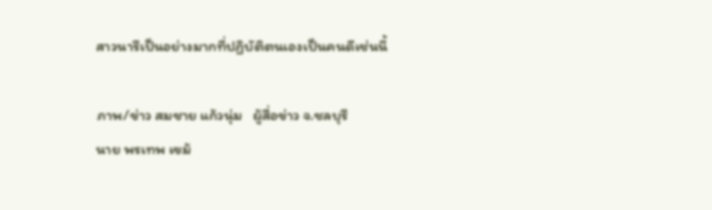สาวนารีเป็นอย่างมากที่ปฏิบัติตนเองเป็นคนดีเช่นนี้

ภาพ/ข่าว สมชาย แก้วนุ่ม   ผู้สื่อข่าว จ.ชลบุรี
นาย พรเทพ เขม้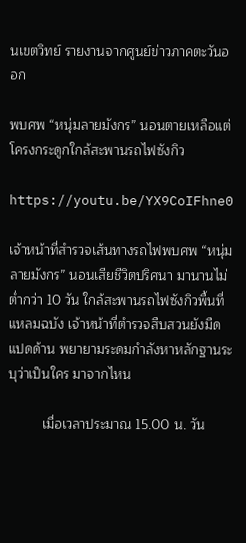นเขตวิทย์ รายงานจากศูนย์ข่าวภาคตะวันออก

พบศพ “หนุ่มลายมังกร” นอนตายเหลือแต่โครงกระดูกใกล้สะพานรถไฟซังกิว

https://youtu.be/YX9CoIFhne0

เจ้าหน้าที่สำรวจเส้นทางรถไฟพบศพ “หนุ่มลายมังกร” นอนเสียชีวิตปริศนา มานานไม่ต่ำกว่า 10 วัน ใกล้สะพานรถไฟซังกิวพื้นที่แหลมฉบัง เจ้าหน้าที่ตำรวจสืบสวนยังมืดแปดด้าน พยายามระดมกำลังหาหลักฐานระบุว่าเป็นใคร มาจากไหน

         เมื่อเวลาประมาณ 15.00 น. วัน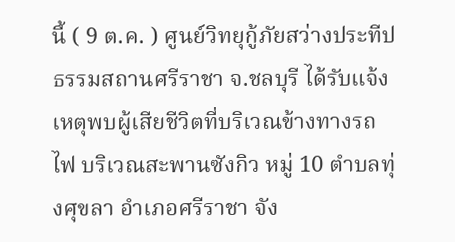นี้ ( 9 ต.ค. ) ศูนย์วิทยุกู้ภัยสว่างประทีปธรรมสถานศรีราชา จ.ชลบุรี ได้รับแจ้งเหตุพบผู้เสียชีวิตที่บริเวณข้างทางรถไฟ บริเวณสะพานซังกิว หมู่ 10 ตำบลทุ่งศุขลา อำเภอศรีราชา จัง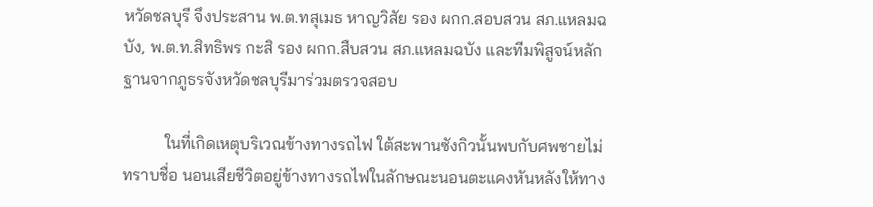หวัดชลบุรี จึงประสาน พ.ต.ทสุเมธ หาญวิสัย รอง ผกก.สอบสวน สภ.แหลมฉบัง, พ.ต.ท.สิทธิพร กะสิ รอง ผกก.สืบสวน สภ.แหลมฉบัง และทีมพิสูจน์หลักฐานจากภูธรจังหวัดชลบุรีมาร่วมตรวจสอบ

          ในที่เกิดเหตุบริเวณข้างทางรถไฟ ใต้สะพานซังกิวนั้นพบกับศพชายไม่ทราบชื่อ นอนเสียชีวิตอยู่ข้างทางรถไฟในลักษณะนอนตะแคงหันหลังให้ทาง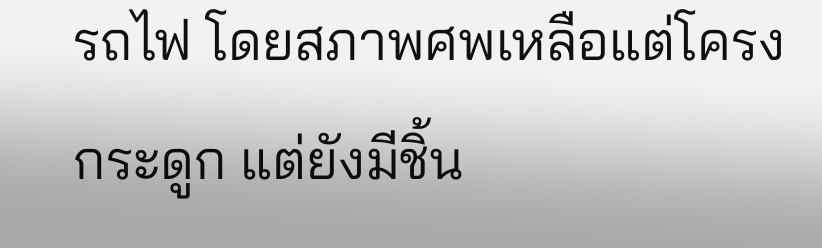รถไฟ โดยสภาพศพเหลือแต่โครงกระดูก แต่ยังมีชิ้น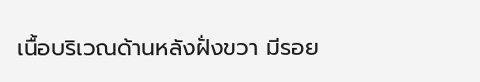เนื้อบริเวณด้านหลังฝั่งขวา มีรอย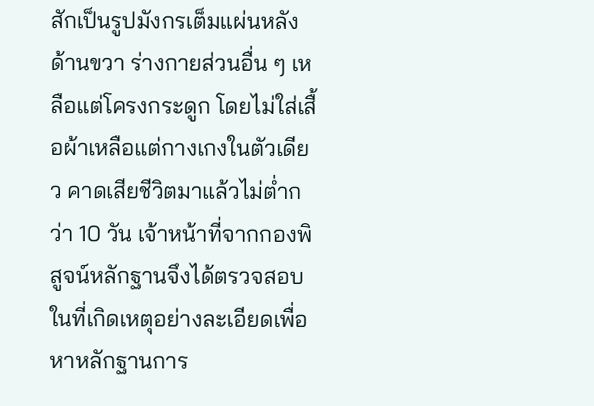สักเป็นรูปมังกรเต็มแผ่นหลังด้านขวา ร่างกายส่วนอื่น ๆ เหลือแต่โครงกระดูก โดยไม่ใส่เสื้อผ้าเหลือแต่กางเกงในตัวเดียว คาดเสียชีวิตมาแล้วไม่ต่ำกว่า 10 วัน เจ้าหน้าที่จากกองพิสูจน์หลักฐานจึงได้ตรวจสอบในที่เกิดเหตุอย่างละเอียดเพื่อหาหลักฐานการ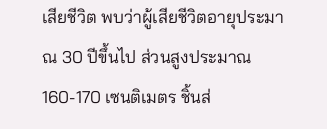เสียชีวิต พบว่าผู้เสียชีวิตอายุประมาณ 30 ปีขึ้นไป ส่วนสูงประมาณ 160-170 เซนติเมตร ชิ้นส่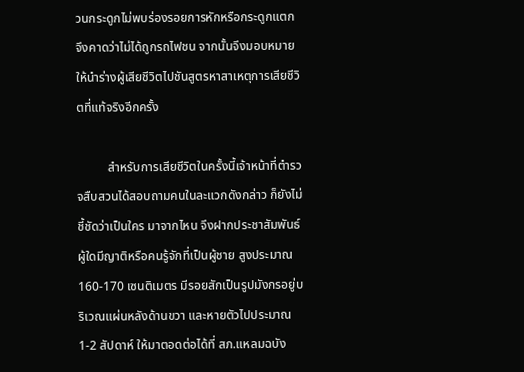วนกระดูกไม่พบร่องรอยการหักหรือกระดูกแตก จึงคาดว่าไม่ได้ถูกรถไฟชน จากนั้นจึงมอบหมายให้นำร่างผู้เสียชีวิตไปชันสูตรหาสาเหตุการเสียชีวิตที่แท้จริงอีกครั้ง

          สำหรับการเสียชีวิตในครั้งนี้เจ้าหน้าที่ตำรวจสืบสวนได้สอบถามคนในละแวกดังกล่าว ก็ยังไม่ชี้ชัดว่าเป็นใคร มาจากไหน จึงฝากประชาสัมพันธ์ผู้ใดมีญาติหรือคนรู้จักที่เป็นผู้ชาย สูงประมาณ 160-170 เซนติเมตร มีรอยสักเป็นรูปมังกรอยู่บริเวณแผ่นหลังด้านขวา และหายตัวไปประมาณ 1-2 สัปดาห์ ให้มาตอดต่อได้ที่ สภ.แหลมฉบัง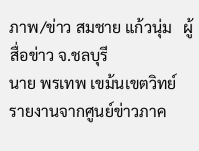ภาพ/ข่าว สมชาย แก้วนุ่ม   ผู้สื่อข่าว จ.ชลบุรี
นาย พรเทพ เขม้นเขตวิทย์ รายงานจากศูนย์ข่าวภาค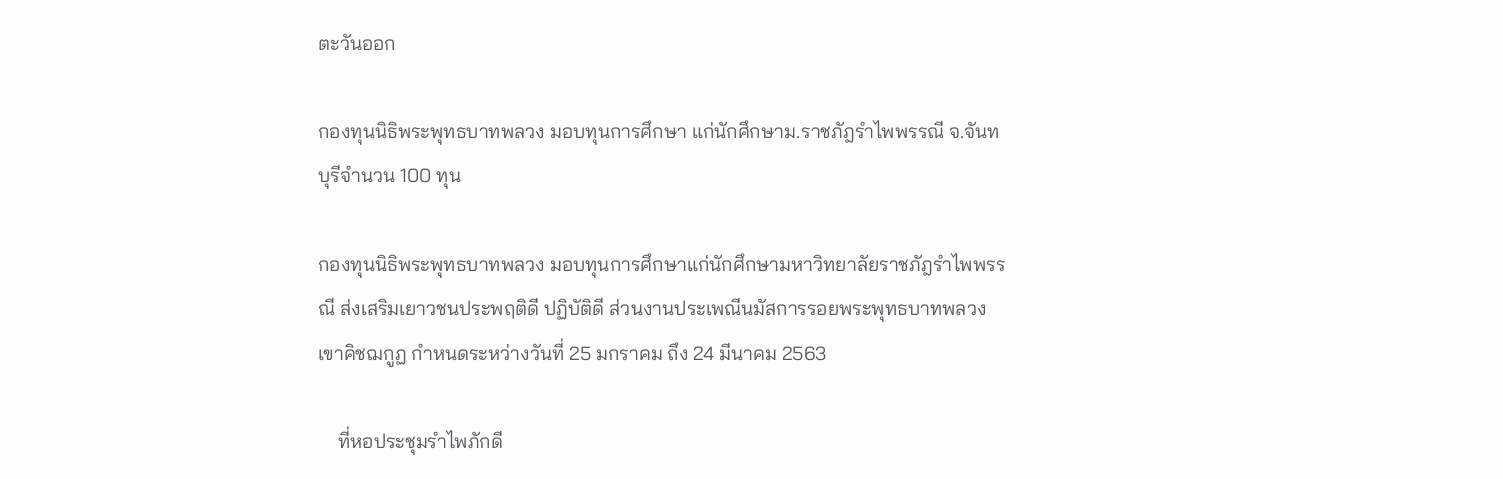ตะวันออก

กองทุนนิธิพระพุทธบาทพลวง มอบทุนการศึกษา แก่นักศึกษาม.ราชภัฎรำไพพรรณี จ.จันทบุรีจำนวน 100 ทุน

กองทุนนิธิพระพุทธบาทพลวง มอบทุนการศึกษาแก่นักศึกษามหาวิทยาลัยราชภัฎรำไพพรรณี ส่งเสริมเยาวชนประพฤติดี ปฏิบัติดี ส่วนงานประเพณีนมัสการรอยพระพุทธบาทพลวง เขาคิชฌกูฏ กำหนดระหว่างวันที่ 25 มกราคม ถึง 24 มีนาคม 2563

    ที่หอประชุมรำไพภักดี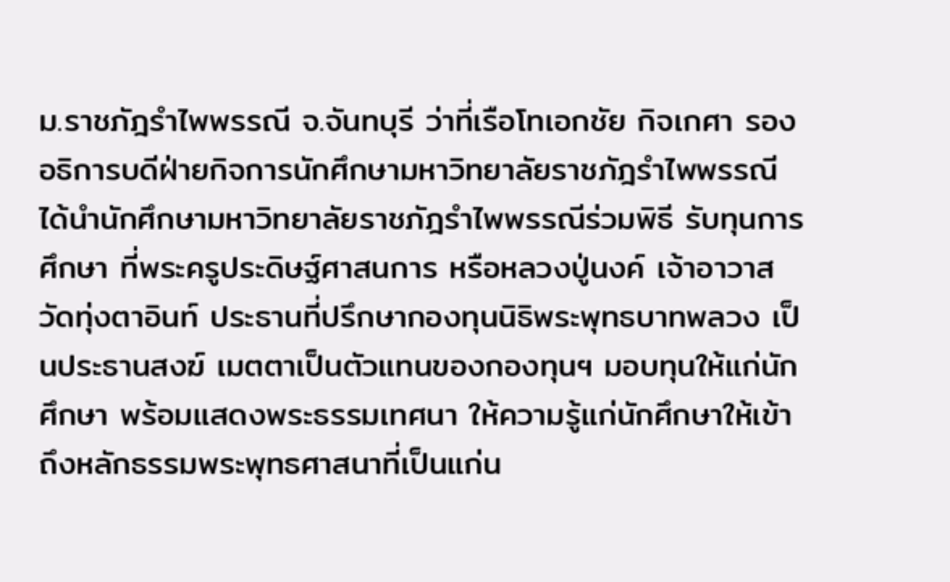ม.ราชภัฎรำไพพรรณี จ.จันทบุรี ว่าที่เรือโทเอกชัย กิจเกศา รองอธิการบดีฝ่ายกิจการนักศึกษามหาวิทยาลัยราชภัฎรำไพพรรณี ได้นำนักศึกษามหาวิทยาลัยราชภัฎรำไพพรรณีร่วมพิธี รับทุนการศึกษา ที่พระครูประดิษฐ์ศาสนการ หรือหลวงปู่นงค์ เจ้าอาวาสวัดทุ่งตาอินท์ ประธานที่ปรึกษากองทุนนิธิพระพุทธบาทพลวง เป็นประธานสงฆ์ เมตตาเป็นตัวแทนของกองทุนฯ มอบทุนให้แก่นักศึกษา พร้อมแสดงพระธรรมเทศนา ให้ความรู้แก่นักศึกษาให้เข้าถึงหลักธรรมพระพุทธศาสนาที่เป็นแก่น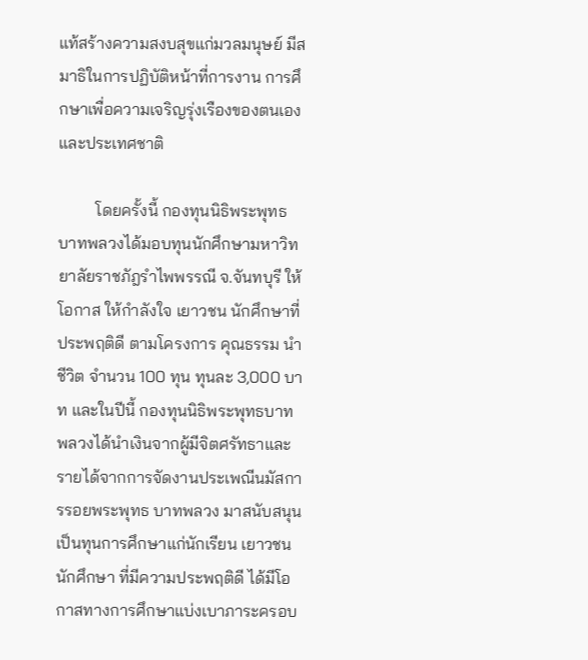แท้สร้างความสงบสุขแก่มวลมนุษย์ มีสมาธิในการปฏิบัติหน้าที่การงาน การศึกษาเพื่อความเจริญรุ่งเรืองของตนเองและประเทศชาติ

         โดยครั้งนี้ กองทุนนิธิพระพุทธบาทพลวงได้มอบทุนนักศึกษามหาวิทยาลัยราชภัฎรำไพพรรณี จ.จันทบุรี ให้โอกาส ให้กำลังใจ เยาวชน นักศึกษาที่ประพฤติดี ตามโครงการ คุณธรรม นำชีวิต จำนวน 100 ทุน ทุนละ 3,000 บาท และในปีนี้ กองทุนนิธิพระพุทธบาทพลวงได้นำเงินจากผู้มีจิตศรัทธาและรายได้จากการจัดงานประเพณีนมัสการรอยพระพุทธ บาทพลวง มาสนับสนุนเป็นทุนการศึกษาแก่นักเรียน เยาวชน นักศึกษา ที่มีความประพฤติดี ได้มีโอกาสทางการศึกษาแบ่งเบาภาระครอบ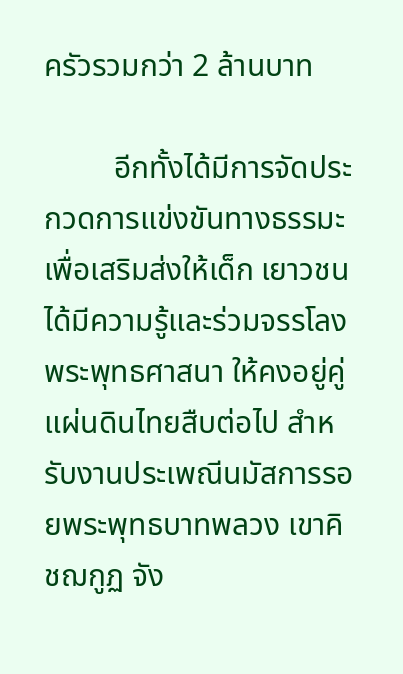ครัวรวมกว่า 2 ล้านบาท

         อีกทั้งได้มีการจัดประกวดการแข่งขันทางธรรมะ เพื่อเสริมส่งให้เด็ก เยาวชน ได้มีความรู้และร่วมจรรโลงพระพุทธศาสนา ให้คงอยู่คู่แผ่นดินไทยสืบต่อไป สำหรับงานประเพณีนมัสการรอยพระพุทธบาทพลวง เขาคิชฌกูฏ จัง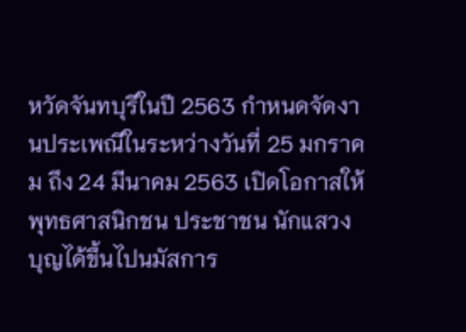หวัดจันทบุรีในปี 2563 กำหนดจัดงานประเพณีในระหว่างวันที่ 25 มกราคม ถึง 24 มีนาคม 2563 เปิดโอกาสให้พุทธศาสนิกชน ประชาชน นักแสวงบุญได้ขึ้นไปนมัสการ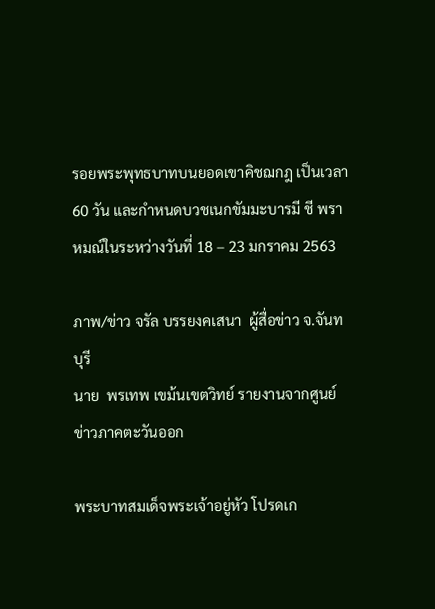รอยพระพุทธบาทบนยอดเขาคิชฌกฎ เป็นเวลา 60 วัน และกำหนดบวชเนกขัมมะบารมี ชี พราหมณ์ในระหว่างวันที่ 18 – 23 มกราคม 2563

ภาพ/ข่าว จรัล บรรยงคเสนา  ผู้สื่อข่าว จ.จันทบุรี
นาย  พรเทพ เขม้นเขตวิทย์ รายงานจากศูนย์ข่าวภาคตะวันออก

พระบาทสมเด็จพระเจ้าอยู่หัว โปรดเก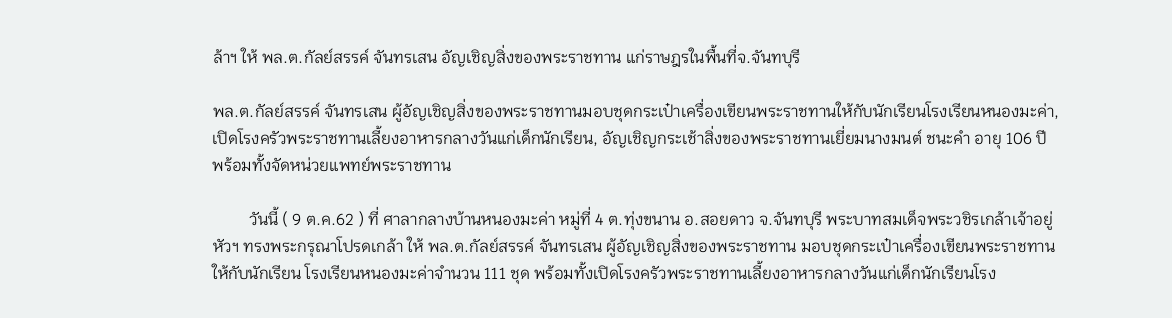ล้าฯ ให้ พล.ต.กัลย์สรรค์ จันทรเสน อัญเชิญสิ่งของพระราชทาน แก่ราษฎรในพื้นที่จ.จันทบุรี

พล.ต.กัลย์สรรค์ จันทรเสน ผู้อัญเชิญสิ่งของพระราชทานมอบชุดกระเป๋าเครื่องเขียนพระราชทานให้กับนักเรียนโรงเรียนหนองมะค่า, เปิดโรงครัวพระราชทานเลี้ยงอาหารกลางวันแก่เด็กนักเรียน, อัญเชิญกระเช้าสิ่งของพระราชทานเยี่ยมนางมนต์ ชนะคำ อายุ 106 ปี พร้อมทั้งจัดหน่วยแพทย์พระราชทาน

         วันนี้ ( 9 ต.ค.62 ) ที่ ศาลากลางบ้านหนองมะค่า หมู่ที่ 4 ต.ทุ่งขนาน อ.สอยดาว จ.จันทบุรี พระบาทสมเด็จพระวชิรเกล้าเจ้าอยู่หัวฯ ทรงพระกรุณาโปรดเกล้า ให้ พล.ต.กัลย์สรรค์ จันทรเสน ผู้อัญเชิญสิ่งของพระราชทาน มอบชุดกระเป๋าเครื่องเขียนพระราชทาน ให้กับนักเรียน โรงเรียนหนองมะค่าจำนวน 111 ชุด พร้อมทั้งเปิดโรงครัวพระราชทานเลี้ยงอาหารกลางวันแก่เด็กนักเรียนโรง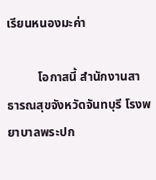เรียนหนองมะค่า

          โอกาสนี้ สำนักงานสาธารณสุขจังหวัดจันทบุรี โรงพยาบาลพระปก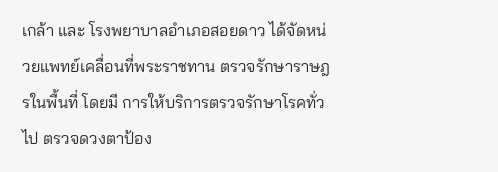เกล้า และ โรงพยาบาลอำเภอสอยดาว ได้จัดหน่วยแพทย์เคลื่อนที่พระราชทาน ตรวจรักษาราษฎรในพื้นที่ โดยมี การให้บริการตรวจรักษาโรคทั่วไป ตรวจดวงตาป้อง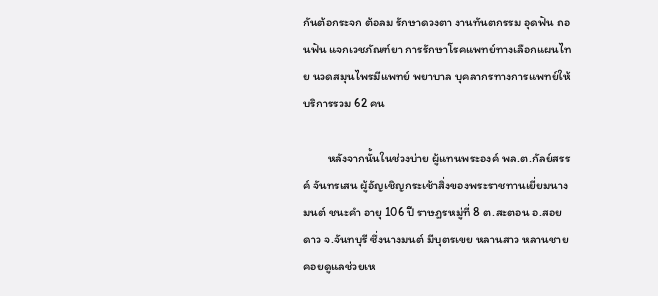กันต้อกระจก ต้อลม รักษาดวงตา งานทันตกรรม อุดฟัน ถอนฟัน แจกเวชภัณฑ์ยา การรักษาโรคแพทย์ทางเลือกแผนไทย นวดสมุนไพรมีแพทย์ พยาบาล บุคลากรทางการแพทย์ให้บริการรวม 62 คน

         หลังจากนั้นในช่วงบ่าย ผู้แทนพระองค์ พล.ต.กัลย์สรรค์ จันทรเสน ผู้อัญเชิญกระเช้าสิ่งของพระราชทานเยี่ยมนางมนต์ ชนะคำ อายุ 106 ปี ราษฎรหมู่ที่ 8 ต.สะตอน อ.สอยดาว จ.จันทบุรี ซึ่งนางมนต์ มีบุตรเขย หลานสาว หลานชายคอยดูแลช่วยเห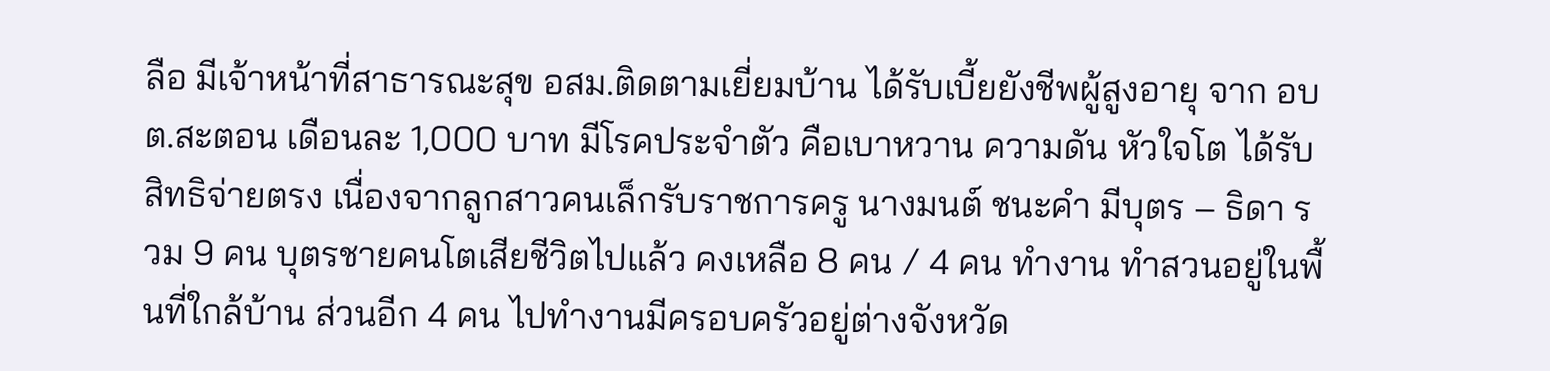ลือ มีเจ้าหน้าที่สาธารณะสุข อสม.ติดตามเยี่ยมบ้าน ได้รับเบี้ยยังชีพผู้สูงอายุ จาก อบต.สะตอน เดือนละ 1,000 บาท มีโรคประจำตัว คือเบาหวาน ความดัน หัวใจโต ได้รับสิทธิจ่ายตรง เนื่องจากลูกสาวคนเล็กรับราชการครู นางมนต์ ชนะคำ มีบุตร – ธิดา รวม 9 คน บุตรชายคนโตเสียชีวิตไปแล้ว คงเหลือ 8 คน / 4 คน ทำงาน ทำสวนอยู่ในพื้นที่ใกล้บ้าน ส่วนอีก 4 คน ไปทำงานมีครอบครัวอยู่ต่างจังหวัด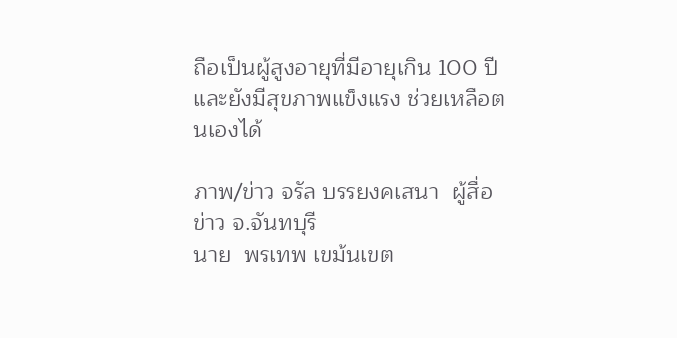ถือเป็นผู้สูงอายุที่มีอายุเกิน 100 ปี และยังมีสุขภาพแข็งแรง ช่วยเหลือตนเองได้

ภาพ/ข่าว จรัล บรรยงคเสนา  ผู้สื่อข่าว จ.จันทบุรี
นาย  พรเทพ เขม้นเขต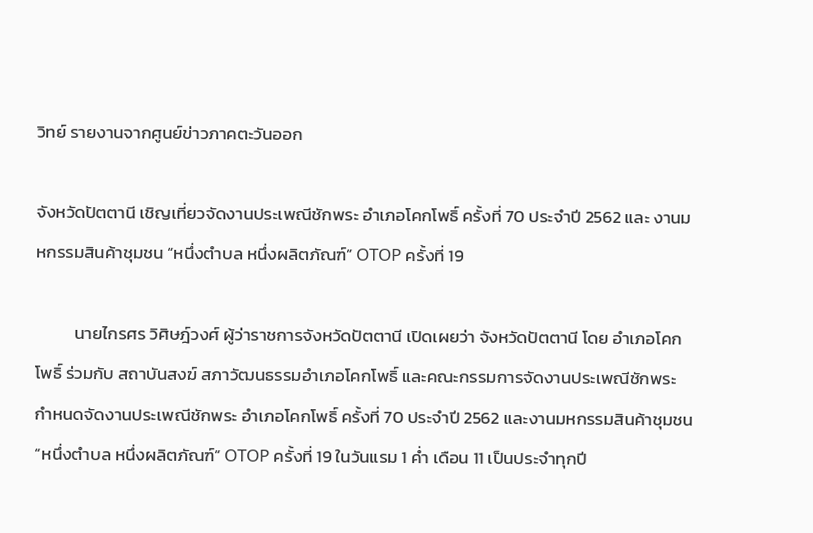วิทย์ รายงานจากศูนย์ข่าวภาคตะวันออก

จังหวัดปัตตานี เชิญเที่ยวจัดงานประเพณีชักพระ อำเภอโคกโพธิ์ ครั้งที่ 70 ประจำปี 2562 และ งานมหกรรมสินค้าชุมชน “หนึ่งตำบล หนึ่งผลิตภัณฑ์” OTOP ครั้งที่ 19

          นายไกรศร วิศิษฎ์วงศ์ ผู้ว่าราชการจังหวัดปัตตานี เปิดเผยว่า จังหวัดปัตตานี โดย อำเภอโคกโพธิ์ ร่วมกับ สถาบันสงฆ์ สภาวัฒนธรรมอำเภอโคกโพธิ์ และคณะกรรมการจัดงานประเพณีชักพระ กำหนดจัดงานประเพณีชักพระ อำเภอโคกโพธิ์ ครั้งที่ 70 ประจำปี 2562 และงานมหกรรมสินค้าชุมชน “หนึ่งตำบล หนึ่งผลิตภัณฑ์” OTOP ครั้งที่ 19 ในวันแรม 1 ค่ำ เดือน 11 เป็นประจำทุกปี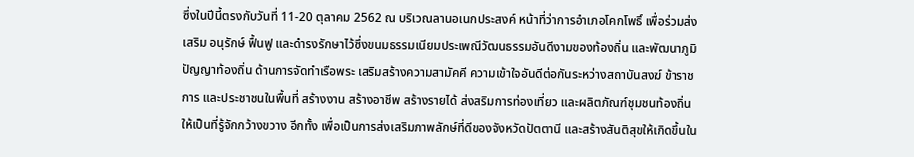ซึ่งในปีนี้ตรงกับวันที่ 11-20 ตุลาคม 2562 ณ บริเวณลานอเนกประสงค์ หน้าที่ว่าการอำเภอโคกโพธิ์ เพื่อร่วมส่งเสริม อนุรักษ์ ฟื้นฟู และดำรงรักษาไว้ซึ่งขนมธรรมเนียมประเพณีวัฒนธรรมอันดีงามของท้องถิ่น และพัฒนาภูมิปัญญาท้องถิ่น ด้านการจัดทำเรือพระ เสริมสร้างความสามัคคี ความเข้าใจอันดีต่อกันระหว่างสถาบันสงฆ์ ข้าราชการ และประชาชนในพื้นที่ สร้างงาน สร้างอาชีพ สร้างรายได้ ส่งสริมการท่องเที่ยว และผลิตภัณฑ์ชุมชนท้องถิ่นให้เป็นที่รู้จักกว้างขวาง อีกทั้ง เพื่อเป็นการส่งเสริมภาพลักษ์ที่ดีของจังหวัดปัตตานี และสร้างสันติสุขให้เกิดขึ้นใน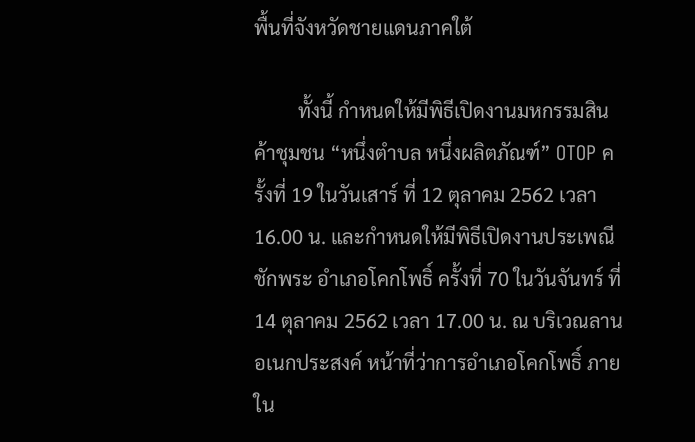พื้นที่จังหวัดชายแดนภาคใต้

         ทั้งนี้ กำหนดให้มีพิธีเปิดงานมหกรรมสินค้าชุมชน “หนึ่งตำบล หนึ่งผลิตภัณฑ์” OTOP ครั้งที่ 19 ในวันเสาร์ ที่ 12 ตุลาคม 2562 เวลา 16.00 น. และกำหนดให้มีพิธีเปิดงานประเพณีชักพระ อำเภอโคกโพธิ์ ครั้งที่ 70 ในวันจันทร์ ที่ 14 ตุลาคม 2562 เวลา 17.00 น. ณ บริเวณลานอเนกประสงค์ หน้าที่ว่าการอำเภอโคกโพธิ์ ภายใน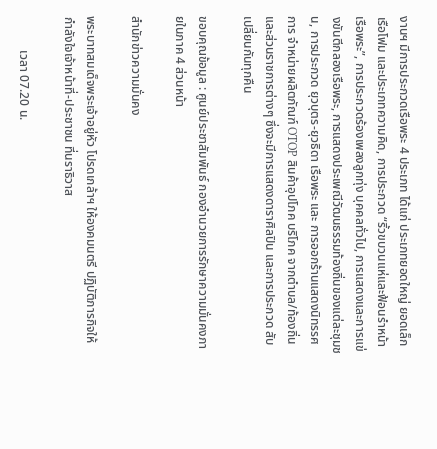งานฯ มีการประกวดเรือพระ 4 ประเภท ได้แก่ ประเภทยอดใหญ่ ยอดเล็ก เรือโฟม และประเภทความคิด, การประกวด “ริ้วขบวนแห่และฟ้อนรำหน้าเรือพระ”, การประกวดร้องเพลงลูกทุ่ง บุคคลทั่วไป, การแสดงและการแข่งขันตีกลองเรือพระ, การแสดงประเพณีวัฒนธรรมท้องถิ่นของแต่ละชุมชน, การประกวด ยุวบุตร-ยุวธิดา เรือพระ และ การออกร้านแสดงนิทรรศการ จำหน่ายผลิตภัณฑ์ OTOP สินค้าอุปโภค บริโภค จากตำบล/ท้องถิ่น และส่วนราชการต่างๆ ซึ่งจะมีการแสดงดาราศิลปิน และการประกวด สับเปลี่ยนกันทุกคืน

ขอบคุณข้อมูล : ศูนย์ประชาสัมพันธ์ กองอำนวยการรักษาความมั่นคงภายในภาค 4 ส่วนหน้า

สำนักข่าวความมั่นคง

พระบาทสมเด็จพระเจ้าอยู่หัว โปรดเกล้าฯ ให้องคมนตรี ปฏิบัติภารกิจให้กำลังใจเจ้าหน้าที่-ประชาชน ที่นราธิวาส

           เวลา 07.20 น.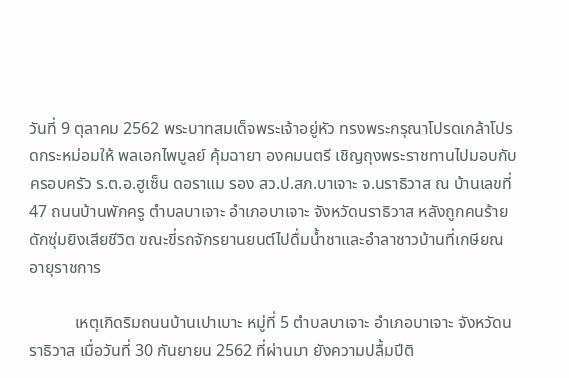วันที่ 9 ตุลาคม 2562 พระบาทสมเด็จพระเจ้าอยู่หัว ทรงพระกรุณาโปรดเกล้าโปรดกระหม่อมให้ พลเอกไพบูลย์ คุ้มฉายา องคมนตรี เชิญถุงพระราชทานไปมอบกับครอบครัว ร.ต.อ.ฮูเซ็น ดอราแม รอง สว.ป.สภ.บาเจาะ จ.นราธิวาส ณ บ้านเลขที่47 ถนนบ้านพักครู ตำบลบาเจาะ อำเภอบาเจาะ จังหวัดนราธิวาส หลังถูกคนร้ายดักซุ่มยิงเสียชีวิต ขณะขี่รถจักรยานยนต์ไปดื่มน้ำชาและอำลาชาวบ้านที่เกษียณอายุราชการ

           เหตุเกิดริมถนนบ้านเปาเบาะ หมู่ที่ 5 ตำบลบาเจาะ อำเภอบาเจาะ จังหวัดนราธิวาส เมื่อวันที่ 30 กันยายน 2562 ที่ผ่านมา ยังความปลื้มปีติ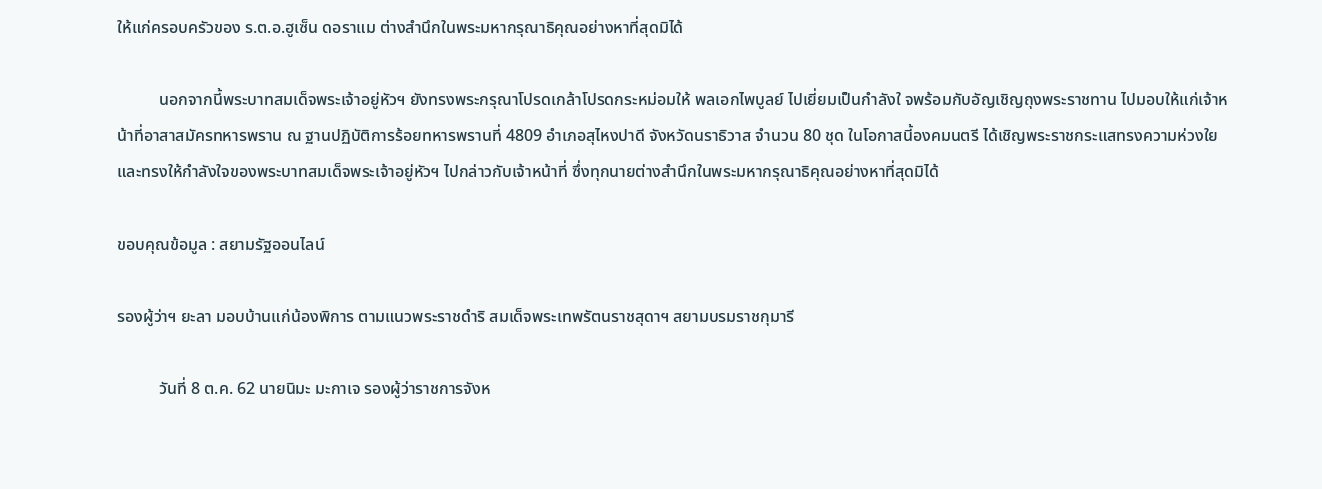ให้แก่ครอบครัวของ ร.ต.อ.ฮูเซ็น ดอราแม ต่างสำนึกในพระมหากรุณาธิคุณอย่างหาที่สุดมิได้

          นอกจากนี้พระบาทสมเด็จพระเจ้าอยู่หัวฯ ยังทรงพระกรุณาโปรดเกล้าโปรดกระหม่อมให้ พลเอกไพบูลย์ ไปเยี่ยมเป็นกำลังใ จพร้อมกับอัญเชิญถุงพระราชทาน ไปมอบให้แก่เจ้าหน้าที่อาสาสมัครทหารพราน ณ ฐานปฏิบัติการร้อยทหารพรานที่ 4809 อำเภอสุไหงปาดี จังหวัดนราธิวาส จำนวน 80 ชุด ในโอกาสนี้องคมนตรี ได้เชิญพระราชกระแสทรงความห่วงใย และทรงให้กำลังใจของพระบาทสมเด็จพระเจ้าอยู่หัวฯ ไปกล่าวกับเจ้าหน้าที่ ซึ่งทุกนายต่างสำนึกในพระมหากรุณาธิคุณอย่างหาที่สุดมิได้

ขอบคุณข้อมูล : สยามรัฐออนไลน์

รองผู้ว่าฯ ยะลา มอบบ้านแก่น้องพิการ ตามแนวพระราชดำริ สมเด็จพระเทพรัตนราชสุดาฯ สยามบรมราชกุมารี

          วันที่ 8 ต.ค. 62 นายนิมะ มะกาเจ รองผู้ว่าราชการจังห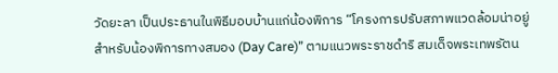วัดยะลา เป็นประธานในพิธีมอบบ้านแก่น้องพิการ “โครงการปรับสภาพแวดล้อมน่าอยู่สำหรับน้องพิการทางสมอง (Day Care)” ตามแนวพระราชดำริ สมเด็จพระเทพรัตน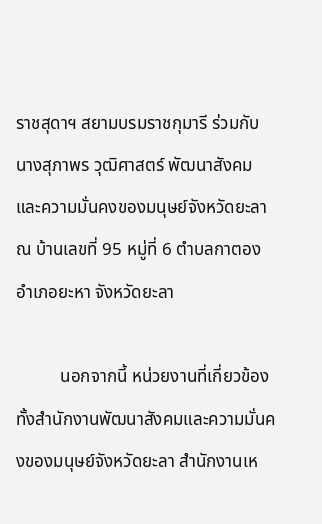ราชสุดาฯ สยามบรมราชกุมารี ร่วมกับ นางสุภาพร วุฒิศาสตร์ พัฒนาสังคมและความมั่นคงของมนุษย์จังหวัดยะลา ณ บ้านเลขที่ 95 หมู่ที่ 6 ตำบลกาตอง อำเภอยะหา จังหวัดยะลา

          นอกจากนี้ หน่วยงานที่เกี่ยวข้อง ทั้งสำนักงานพัฒนาสังคมและความมั่นคงของมนุษย์จังหวัดยะลา สำนักงานเห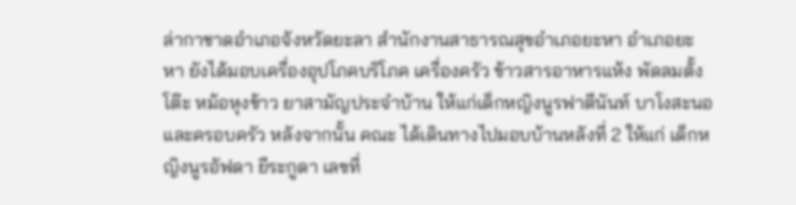ล่ากาชาดอำเภอจังหวัดยะลา สำนักงานสาธารณสุขอำเภอยะหา อำเภอยะหา ยังได้มอบเครื่องอุปโภคบริโภค เครื่องครัว ข้าวสารอาหารแห้ง พัดลมตั้งโต๊ะ หม้อหุงข้าว ยาสามัญประจำบ้าน ให้แก่เด็กหญิงนูรฟาตีนันท์ บาโงสะนอ และครอบครัว หลังจากนั้น คณะ ได้เดินทางไปมอบบ้านหลังที่ 2 ให้แก่ เด็กหญิงนูรอัฟดา ยีระกูดา เลขที่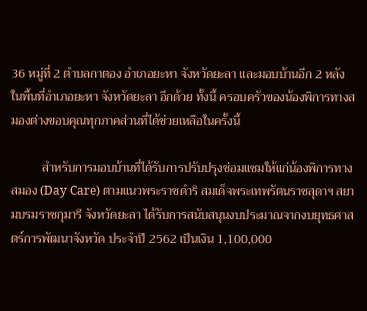36 หมู่ที่ 2 ตำบลกาตอง อำเภอยะหา จังหวัดยะลา และมอบบ้านอีก 2 หลัง ในพื้นที่อำเภอยะหา จังหวัดยะลา อีกด้วย ทั้งนี้ ครอบครัวของน้องพิการทางสมองต่างขอบคุณทุกภาคส่วนที่ได้ช่วยเหลือในครั้งนี้

          สำหรับการมอบบ้านที่ได้รับการปรับปรุงซ่อมแซมให้แก่น้องพิการทางสมอง (Day Care) ตามแนวพระราชดำริ สมเด็จพระเทพรัตนราชสุดาฯ สยามบรมราชกุมารี จังหวัดยะลา ได้รับการสนับสนุนงบประมาณจากงบยุทธศาสตร์การพัฒนาจังหวัด ประจำปี 2562 เป็นเงิน 1,100,000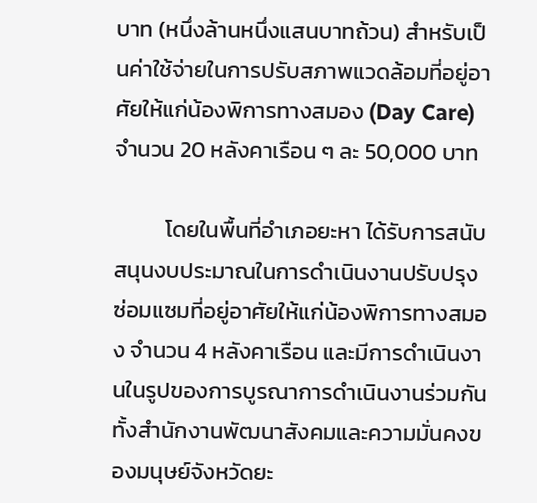บาท (หนึ่งล้านหนึ่งแสนบาทถ้วน) สำหรับเป็นค่าใช้จ่ายในการปรับสภาพแวดล้อมที่อยู่อาศัยให้แก่น้องพิการทางสมอง (Day Care) จำนวน 20 หลังคาเรือน ๆ ละ 50,000 บาท

          โดยในพื้นที่อำเภอยะหา ได้รับการสนับสนุนงบประมาณในการดำเนินงานปรับปรุงซ่อมแซมที่อยู่อาศัยให้แก่น้องพิการทางสมอง จำนวน 4 หลังคาเรือน และมีการดำเนินงานในรูปของการบูรณาการดำเนินงานร่วมกัน ทั้งสำนักงานพัฒนาสังคมและความมั่นคงของมนุษย์จังหวัดยะ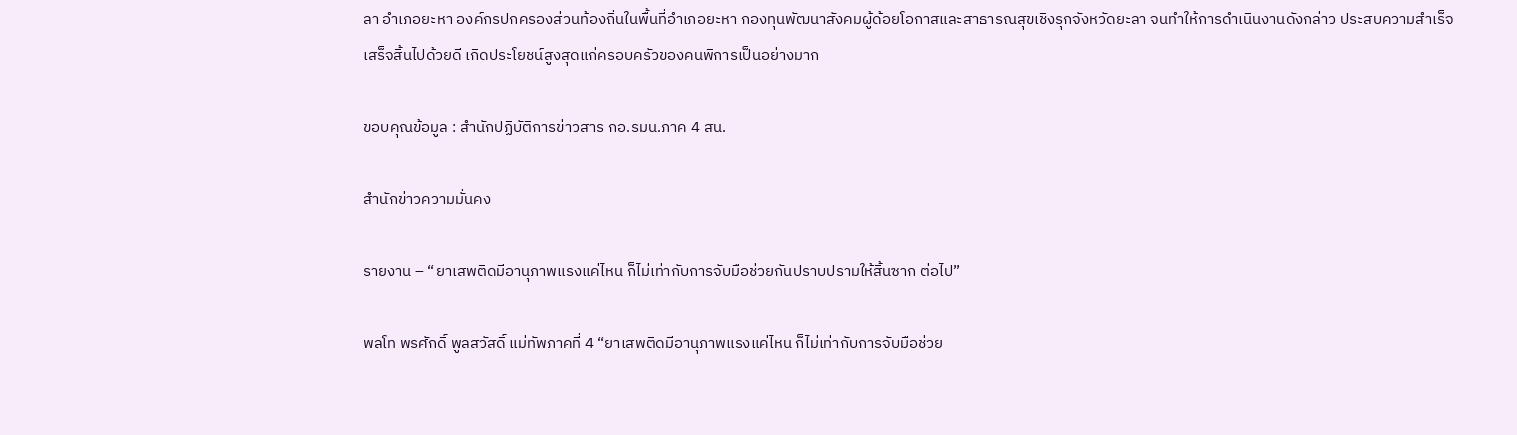ลา อำเภอยะหา องค์กรปกครองส่วนท้องถิ่นในพื้นที่อำเภอยะหา กองทุนพัฒนาสังคมผู้ด้อยโอกาสและสาธารณสุขเชิงรุกจังหวัดยะลา จนทำให้การดำเนินงานดังกล่าว ประสบความสำเร็จ เสร็จสิ้นไปด้วยดี เกิดประโยชน์สูงสุดแก่ครอบครัวของคนพิการเป็นอย่างมาก

ขอบคุณข้อมูล : สำนักปฏิบัติการข่าวสาร กอ.รมน.ภาค 4 สน.

สำนักข่าวความมั่นคง

รายงาน – “ยาเสพติดมีอานุภาพแรงแค่ไหน ก็ไม่เท่ากับการจับมือช่วยกันปราบปรามให้สิ้นซาก ต่อไป”

พลโท พรศักดิ์ พูลสวัสดิ์ แม่ทัพภาคที่ 4 “ยาเสพติดมีอานุภาพแรงแค่ไหน ก็ไม่เท่ากับการจับมือช่วย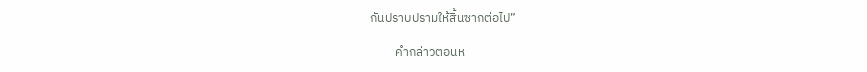กันปราบปรามให้สิ้นซากต่อไป”

         คำกล่าวตอนห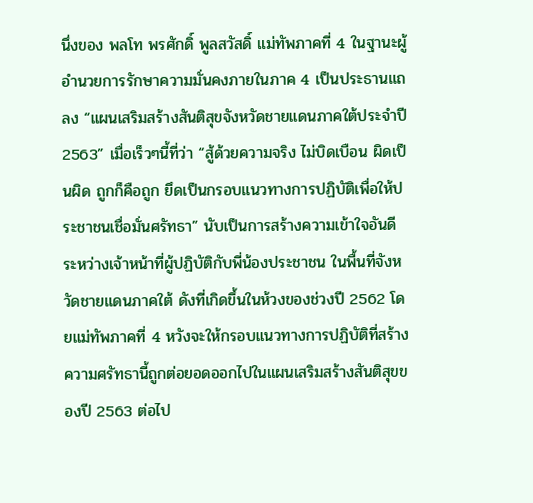นึ่งของ พลโท พรศักดิ์ พูลสวัสดิ์ แม่ทัพภาคที่ 4 ในฐานะผู้อำนวยการรักษาความมั่นคงภายในภาค 4 เป็นประธานแถลง “แผนเสริมสร้างสันติสุขจังหวัดชายแดนภาคใต้ประจำปี 2563” เมื่อเร็วๆนี้ที่ว่า “สู้ด้วยความจริง ไม่บิดเบือน ผิดเป็นผิด ถูกก็คือถูก ยึดเป็นกรอบแนวทางการปฏิบัติเพื่อให้ประชาชนเชื่อมั่นศรัทธา” นับเป็นการสร้างความเข้าใจอันดี ระหว่างเจ้าหน้าที่ผู้ปฏิบัติกับพี่น้องประชาชน ในพื้นที่จังหวัดชายแดนภาคใต้ ดังที่เกิดขึ้นในห้วงของช่วงปี 2562 โดยแม่ทัพภาคที่ 4 หวังจะให้กรอบแนวทางการปฏิบัติที่สร้างความศรัทธานี้ถูกต่อยอดออกไปในแผนเสริมสร้างสันติสุขของปี 2563 ต่อไป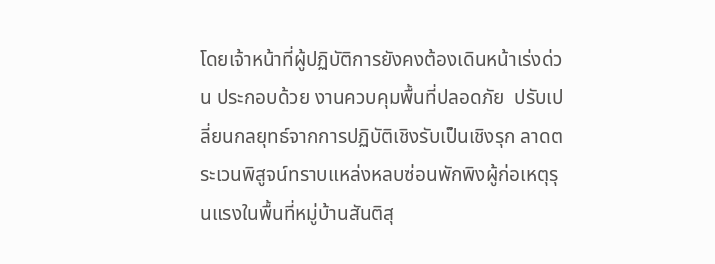โดยเจ้าหน้าที่ผู้ปฏิบัติการยังคงต้องเดินหน้าเร่งด่วน ประกอบด้วย งานควบคุมพื้นที่ปลอดภัย  ปรับเปลี่ยนกลยุทธ์จากการปฏิบัติเชิงรับเป็นเชิงรุก ลาดตระเวนพิสูจน์ทราบแหล่งหลบซ่อนพักพิงผู้ก่อเหตุรุนแรงในพื้นที่หมู่บ้านสันติสุ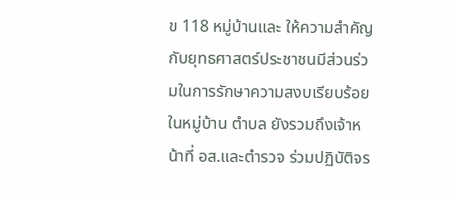ข 118 หมู่บ้านและ ให้ความสำคัญกับยุทธศาสตร์ประชาชนมีส่วนร่วมในการรักษาความสงบเรียบร้อยในหมู่บ้าน ตำบล ยังรวมถึงเจ้าหน้าที่ อส.และตำรวจ ร่วมปฏิบัติจร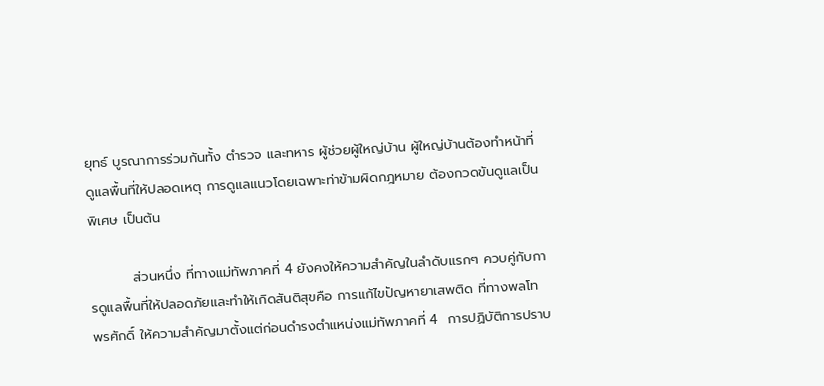ยุทธ์ บูรณาการร่วมกันทั้ง ตำรวจ และทหาร ผู้ช่วยผู้ใหญ่บ้าน ผู้ใหญ่บ้านต้องทำหน้าที่ดูแลพื้นที่ให้ปลอดเหตุ การดูแลแนวโดยเฉพาะท่าข้ามผิดกฎหมาย ต้องกวดขันดูแลเป็นพิเศษ เป็นต้น

         ส่วนหนึ่ง ที่ทางแม่ทัพภาคที่ 4 ยังคงให้ความสำคัญในลำดับแรกๆ ควบคู่กับการดูแลพื้นที่ให้ปลอดภัยและทำให้เกิดสันติสุขคือ การแก้ไขปัญหายาเสพติด ที่ทางพลโท พรศักดิ์ ให้ความสำคัญมาตั้งแต่ก่อนดำรงตำแหน่งแม่ทัพภาคที่ 4  การปฏิบัติการปราบ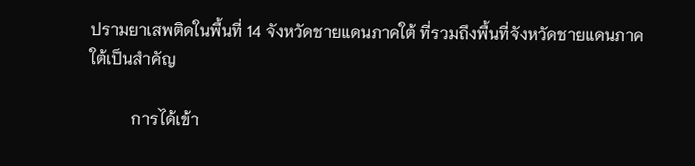ปรามยาเสพติดในพื้นที่ 14 จังหวัดชายแดนภาคใต้ ที่รวมถึงพื้นที่จังหวัดชายแดนภาคใต้เป็นสำคัญ

          การได้เข้า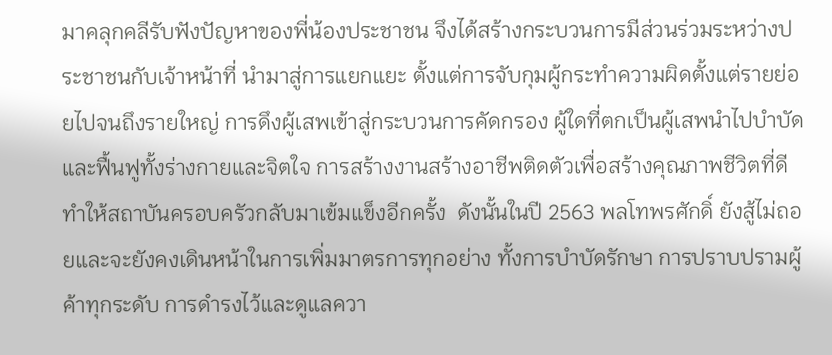มาคลุกคลีรับฟังปัญหาของพี่น้องประชาชน จึงได้สร้างกระบวนการมีส่วนร่วมระหว่างประชาชนกับเจ้าหน้าที่ นำมาสู่การแยกแยะ ตั้งแต่การจับกุมผู้กระทำความผิดตั้งแต่รายย่อยไปจนถึงรายใหญ่ การดึงผู้เสพเข้าสู่กระบวนการคัดกรอง ผู้ใดที่ตกเป็นผู้เสพนำไปบำบัดและฟื้นฟูทั้งร่างกายและจิตใจ การสร้างงานสร้างอาชีพติดตัวเพื่อสร้างคุณภาพชีวิตที่ดี ทำให้สถาบันครอบครัวกลับมาเข้มแข็งอีกครั้ง  ดังนั้นในปี 2563 พลโทพรศักดิ์ ยังสู้ไม่ถอยและจะยังคงเดินหน้าในการเพิ่มมาตรการทุกอย่าง ทั้งการบำบัดรักษา การปราบปรามผู้ค้าทุกระดับ การดำรงไว้และดูแลควา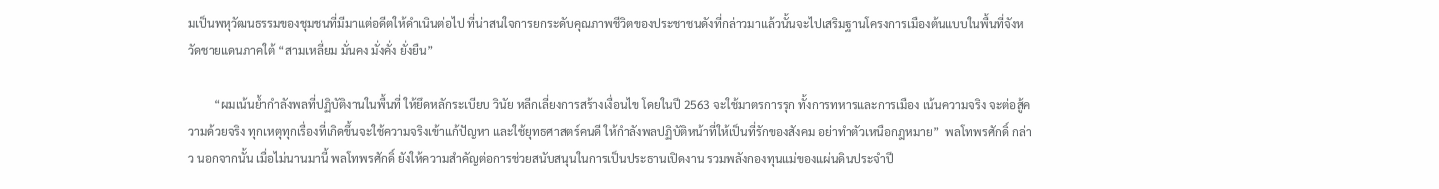มเป็นพหุวัฒนธรรมของชุมชนที่มีมาแต่อดีตให้ดำเนินต่อไป ที่น่าสนใจการยกระดับคุณภาพชีวิตของประชาชนดังที่กล่าวมาแล้วนั้นจะไปเสริมฐานโครงการเมืองต้นแบบในพื้นที่จังหวัดชายแดนภาคใต้ “สามเหลี่ยม มั่นคง มั่งคั่ง ยั่งยืน”

         “ผมเน้นย้ำกำลังพลที่ปฏิบัติงานในพื้นที่ ให้ยึดหลักระเบียบ วินัย หลีกเลี่ยงการสร้างเงื่อนไข โดยในปี 2563 จะใช้มาตรการรุก ทั้งการทหารและการเมือง เน้นความจริง จะต่อสู้ความด้วยจริง ทุกเหตุทุกเรื่องที่เกิดขึ้นจะใช้ความจริงเข้าแก้ปัญหา และใช้ยุทธศาสตร์คนดี ให้กำลังพลปฏิบัติหน้าที่ให้เป็นที่รักของสังคม อย่าทำตัวเหนือกฎหมาย”  พลโทพรศักดิ์ กล่าว นอกจากนั้น เมื่อไม่นานมานี้ พลโทพรศักดิ์ ยังให้ความสำคัญต่อการช่วยสนับสนุนในการเป็นประธานเปิดงาน รวมพลังกองทุนแม่ของแผ่นดินประจำปี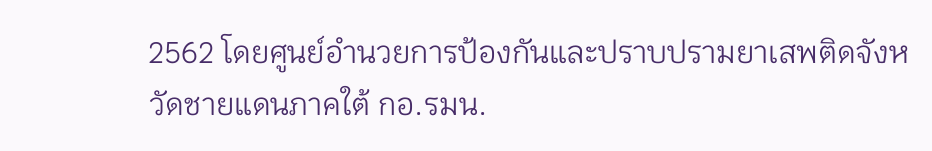2562 โดยศูนย์อำนวยการป้องกันและปราบปรามยาเสพติดจังหวัดชายแดนภาคใต้ กอ.รมน.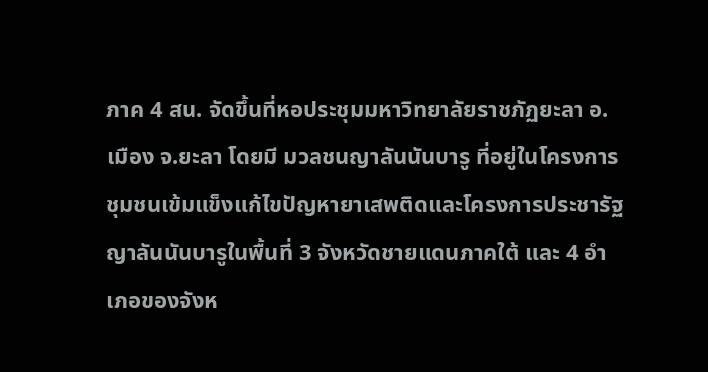ภาค 4 สน. จัดขึ้นที่หอประชุมมหาวิทยาลัยราชภัฏยะลา อ.เมือง จ.ยะลา โดยมี มวลชนญาลันนันบารู ที่อยู่ในโครงการชุมชนเข้มแข็งแก้ไขปัญหายาเสพติดและโครงการประชารัฐญาลันนันบารูในพื้นที่ 3 จังหวัดชายแดนภาคใต้ และ 4 อำเภอของจังห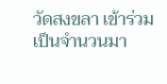วัดสงขลา เข้าร่วมเป็นจำนวนมา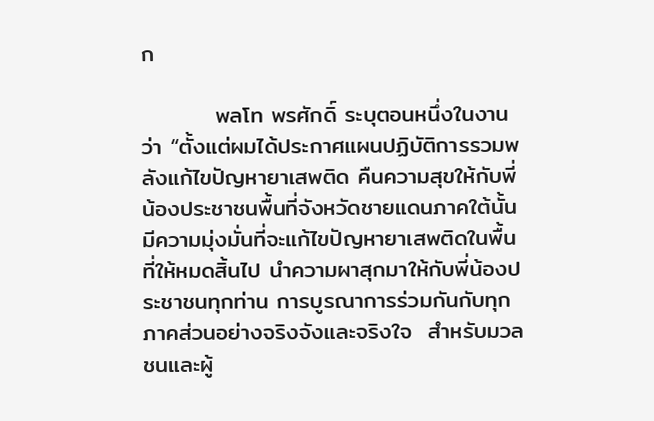ก

         พลโท พรศักดิ์ ระบุตอนหนึ่งในงานว่า “ตั้งแต่ผมได้ประกาศแผนปฏิบัติการรวมพลังแก้ไขปัญหายาเสพติด คืนความสุขให้กับพี่น้องประชาชนพื้นที่จังหวัดชายแดนภาคใต้นั้น มีความมุ่งมั่นที่จะแก้ไขปัญหายาเสพติดในพื้นที่ให้หมดสิ้นไป นำความผาสุกมาให้กับพี่น้องประชาชนทุกท่าน การบูรณาการร่วมกันกับทุกภาคส่วนอย่างจริงจังและจริงใจ  สำหรับมวล ชนและผู้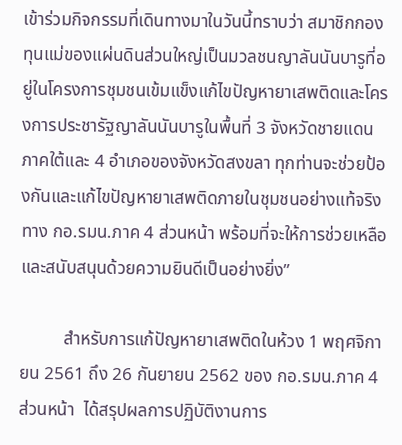เข้าร่วมกิจกรรมที่เดินทางมาในวันนี้ทราบว่า สมาชิกกองทุนแม่ของแผ่นดินส่วนใหญ่เป็นมวลชนญาลันนันบารูที่อยู่ในโครงการชุมชนเข้มแข็งแก้ไขปัญหายาเสพติดและโครงการประชารัฐญาลันนันบารูในพื้นที่ 3 จังหวัดชายแดนภาคใต้และ 4 อำเภอของจังหวัดสงขลา ทุกท่านจะช่วยป้องกันและแก้ไขปัญหายาเสพติดภายในชุมชนอย่างแท้จริง ทาง กอ.รมน.ภาค 4 ส่วนหน้า พร้อมที่จะให้การช่วยเหลือและสนับสนุนด้วยความยินดีเป็นอย่างยิ่ง”

          สำหรับการแก้ปัญหายาเสพติดในห้วง 1 พฤศจิกายน 2561 ถึง 26 กันยายน 2562 ของ กอ.รมน.ภาค 4 ส่วนหน้า  ได้สรุปผลการปฏิบัติงานการ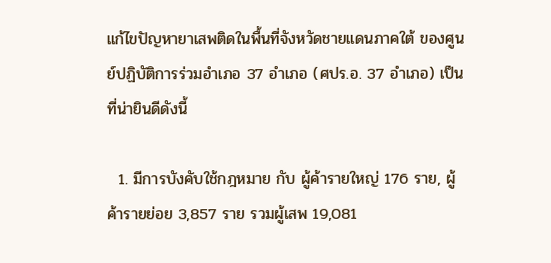แก้ไขปัญหายาเสพติดในพื้นที่จังหวัดชายแดนภาคใต้ ของศูนย์ปฏิบัติการร่วมอำเภอ 37 อำเภอ (ศปร.อ. 37 อำเภอ) เป็นที่น่ายินดีดังนี้

  1. มีการบังคับใช้กฎหมาย กับ ผู้ค้ารายใหญ่ 176 ราย, ผู้ค้ารายย่อย 3,857 ราย รวมผู้เสพ 19,081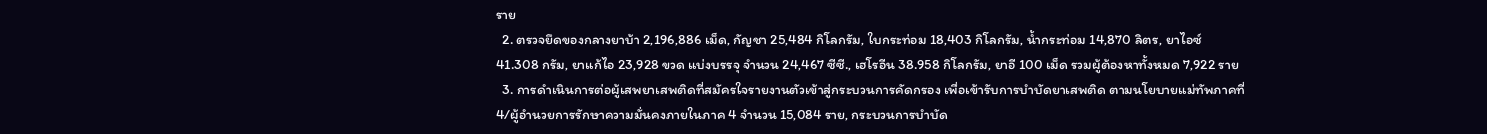ราย
  2. ตรวจยึดของกลางยาบ้า 2,196,886 เม็ด, กัญชา 25,484 กิโลกรัม, ใบกระท่อม 18,403 กิโลกรัม, น้ำกระท่อม 14,870 ลิตร, ยาไอซ์ 41.308 กรัม, ยาแก้ไอ 23,928 ขวด แบ่งบรรจุ จำนวน 24,467 ซีซี., เฮโรอีน 38.958 กิโลกรัม, ยาอี 100 เม็ด รวมผู้ต้องหาทั้งหมด 7,922 ราย
  3. การดำเนินการต่อผู้เสพยาเสพติดที่สมัครใจรายงานตัวเข้าสู่กระบวนการคัดกรอง เพื่อเข้ารับการบำบัดยาเสพติด ตามนโยบายแม่ทัพภาคที่ 4/ผู้อำนวยการรักษาความมั่นคงภายในภาค 4 จำนวน 15,084 ราย, กระบวนการบำบัด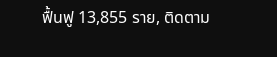ฟื้นฟู 13,855 ราย, ติดตาม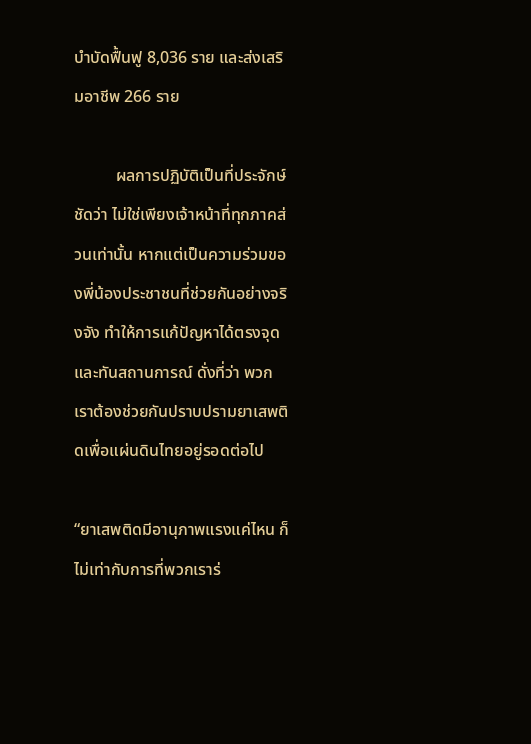บำบัดฟื้นฟู 8,036 ราย และส่งเสริมอาชีพ 266 ราย

          ผลการปฏิบัติเป็นที่ประจักษ์ชัดว่า ไม่ใช่เพียงเจ้าหน้าที่ทุกภาคส่วนเท่านั้น หากแต่เป็นความร่วมของพี่น้องประชาชนที่ช่วยกันอย่างจริงจัง ทำให้การแก้ปัญหาได้ตรงจุดและทันสถานการณ์ ดั่งที่ว่า พวกเราต้องช่วยกันปราบปรามยาเสพติดเพื่อแผ่นดินไทยอยู่รอดต่อไป

“ยาเสพติดมีอานุภาพแรงแค่ไหน ก็ไม่เท่ากับการที่พวกเราร่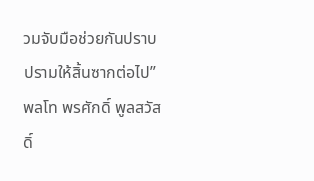วมจับมือช่วยกันปราบปรามให้สิ้นซากต่อไป” พลโท พรศักดิ์ พูลสวัสดิ์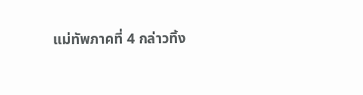แม่ทัพภาคที่ 4 กล่าวทิ้ง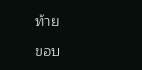ท้าย

ขอบ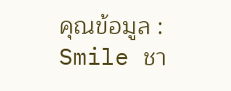คุณข้อมูล : Smile ชา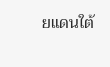ยแดนใต้